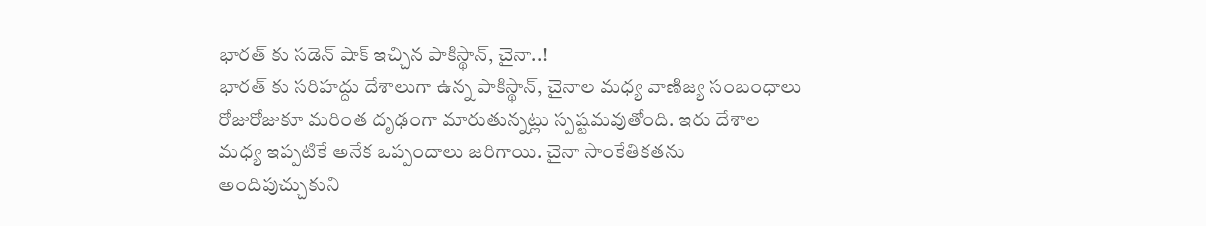భారత్ కు సడెన్ షాక్ ఇచ్చిన పాకిస్థాన్, చైనా..!
భారత్ కు సరిహద్దు దేశాలుగా ఉన్న పాకిస్థాన్, చైనాల మధ్య వాణిజ్య సంబంధాలు రోజురోజుకూ మరింత దృఢంగా మారుతున్నట్లు స్పష్టమవుతోంది. ఇరు దేశాల మధ్య ఇప్పటికే అనేక ఒప్పందాలు జరిగాయి. చైనా సాంకేతికతను అందిపుచ్చుకుని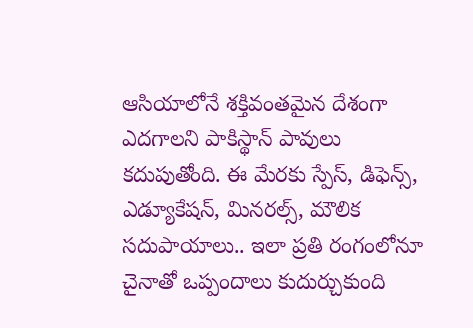ఆసియాలోనే శక్తివంతమైన దేశంగా ఎదగాలని పాకిస్థాన్ పావులు కదుపుతోంది. ఈ మేరకు స్పేస్, డిఫెన్స్, ఎడ్యూకేషన్, మినరల్స్, మౌలిక సదుపాయాలు.. ఇలా ప్రతి రంగంలోనూ చైనాతో ఒప్పందాలు కుదుర్చుకుంది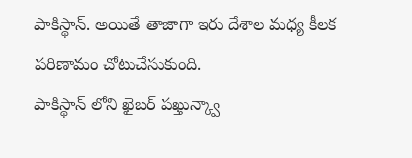పాకిస్థాన్. అయితే తాజాగా ఇరు దేశాల మధ్య కీలక పరిణామం చోటుచేసుకుంది.
పాకిస్థాన్ లోని ఖైబర్ పఖ్తున్క్వా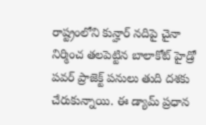రాష్ట్రంలోని కున్హార్ నదిపై చైనా నిర్మించ తలపెట్టిన బాలాకోట్ హైడ్రో పవర్ ప్రాజెక్ట్ పనులు తుది దశకు చేరుకున్నాయి. ఈ డ్యామ్ ప్రధాన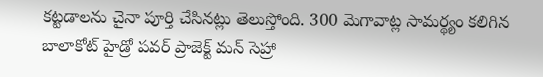కట్టడాలను చైనా పూర్తి చేసినట్లు తెలుస్తోంది. 300 మెగావాట్ల సామర్థ్యం కలిగిన బాలాకోట్ హైడ్రో పవర్ ప్రాజెక్ట్ మన్ సెహ్రా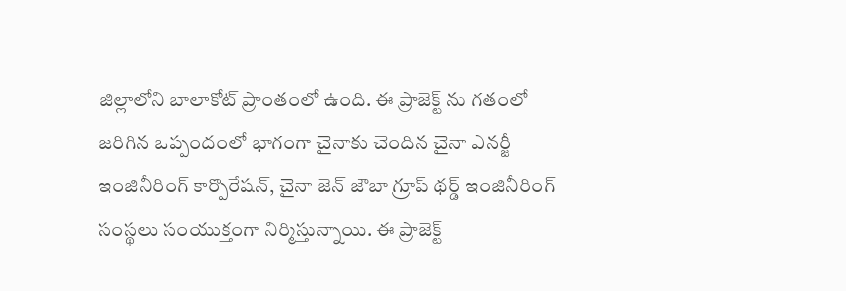జిల్లాలోని బాలాకోట్ ప్రాంతంలో ఉంది. ఈ ప్రాజెక్ట్ ను గతంలో జరిగిన ఒప్పందంలో భాగంగా చైనాకు చెందిన చైనా ఎనర్జీ ఇంజినీరింగ్ కార్పొరేషన్, చైనా జెన్ జౌబా గ్రూప్ థర్డ్ ఇంజినీరింగ్ సంస్థలు సంయుక్తంగా నిర్మిస్తున్నాయి. ఈ ప్రాజెక్ట్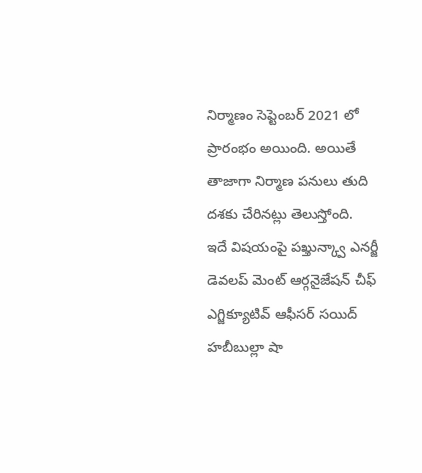నిర్మాణం సెప్టెంబర్ 2021 లో ప్రారంభం అయింది. అయితే తాజాగా నిర్మాణ పనులు తుది దశకు చేరినట్లు తెలుస్తోంది.
ఇదే విషయంపై పఖ్తున్క్వా ఎనర్జీ డెవలప్ మెంట్ ఆర్గనైజేషన్ చీఫ్ ఎగ్జిక్యూటివ్ ఆఫీసర్ సయిద్ హబీబుల్లా షా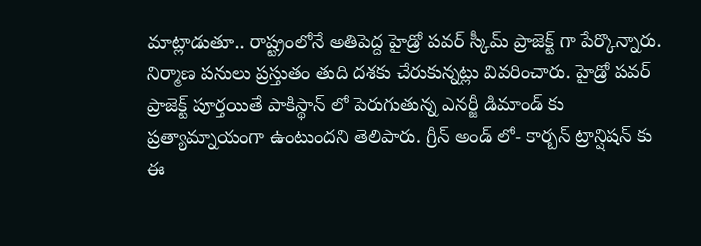మాట్లాడుతూ.. రాష్ట్రంలోనే అతిపెద్ద హైడ్రో పవర్ స్కీమ్ ప్రాజెక్ట్ గా పేర్కొన్నారు. నిర్మాణ పనులు ప్రస్తుతం తుది దశకు చేరుకున్నట్లు వివరించారు. హైడ్రో పవర్ ప్రాజెక్ట్ పూర్తయితే పాకిస్థాన్ లో పెరుగుతున్న ఎనర్జీ డిమాండ్ కు ప్రత్యామ్నాయంగా ఉంటుందని తెలిపారు. గ్రీన్ అండ్ లో- కార్బన్ ట్రాన్షిషన్ కు ఈ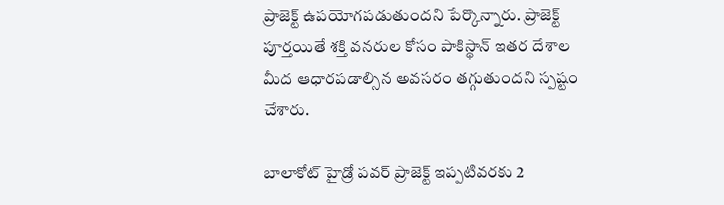ప్రాజెక్ట్ ఉపయోగపడుతుందని పేర్కొన్నారు. ప్రాజెక్ట్ పూర్తయితే శక్తి వనరుల కోసం పాకిస్థాన్ ఇతర దేశాల మీద ఆధారపడాల్సిన అవసరం తగ్గుతుందని స్పష్టం చేశారు.

బాలాకోట్ హైడ్రో పవర్ ప్రాజెక్ట్ ఇప్పటివరకు 2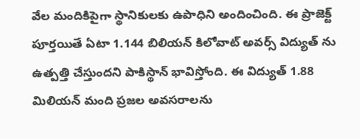వేల మందికిపైగా స్థానికులకు ఉపాధిని అందించింది. ఈ ప్రాజెక్ట్ పూర్తయితే ఏటా 1.144 బిలియన్ కిలోవాట్ అవర్స్ విద్యుత్ ను ఉత్పత్తి చేస్తుందని పాకిస్థాన్ భావిస్తోంది. ఈ విద్యుత్ 1.88 మిలియన్ మంది ప్రజల అవసరాలను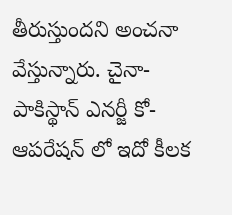తీరుస్తుందని అంచనా వేస్తున్నారు. చైనా- పాకిస్థాన్ ఎనర్జీ కో- ఆపరేషన్ లో ఇదో కీలక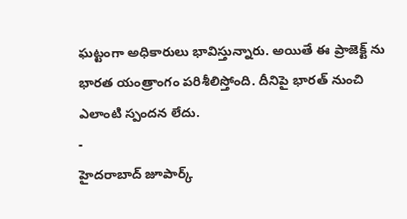ఘట్టంగా అధికారులు భావిస్తున్నారు. అయితే ఈ ప్రాజెక్ట్ ను భారత యంత్రాంగం పరిశీలిస్తోంది. దీనిపై భారత్ నుంచి ఎలాంటి స్పందన లేదు.
-
హైదరాబాద్ జూపార్క్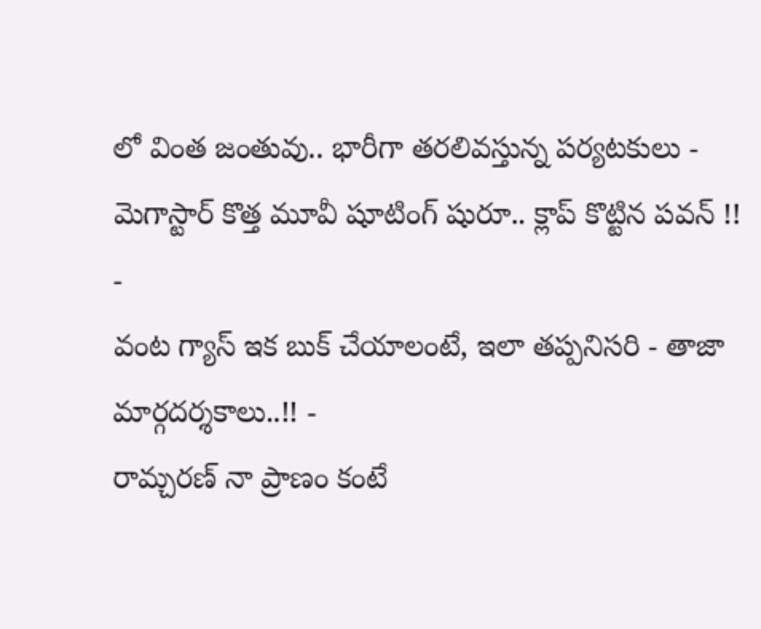లో వింత జంతువు.. భారీగా తరలివస్తున్న పర్యటకులు -
మెగాస్టార్ కొత్త మూవీ షూటింగ్ షురూ.. క్లాప్ కొట్టిన పవన్ !! -
వంట గ్యాస్ ఇక బుక్ చేయాలంటే, ఇలా తప్పనిసరి - తాజా మార్గదర్శకాలు..!! -
రామ్చరణ్ నా ప్రాణం కంటే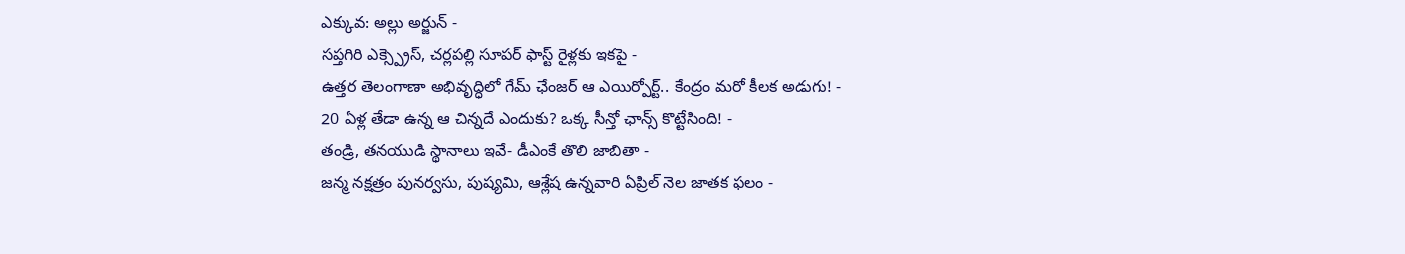ఎక్కువ: అల్లు అర్జున్ -
సప్తగిరి ఎక్స్ప్రెస్, చర్లపల్లి సూపర్ ఫాస్ట్ రైళ్లకు ఇకపై -
ఉత్తర తెలంగాణా అభివృద్ధిలో గేమ్ ఛేంజర్ ఆ ఎయిర్పోర్ట్.. కేంద్రం మరో కీలక అడుగు! -
20 ఏళ్ల తేడా ఉన్న ఆ చిన్నదే ఎందుకు? ఒక్క సీన్తో ఛాన్స్ కొట్టేసింది! -
తండ్రి, తనయుడి స్థానాలు ఇవే- డీఎంకే తొలి జాబితా -
జన్మ నక్షత్రం పునర్వసు, పుష్యమి, ఆశ్లేష ఉన్నవారి ఏప్రిల్ నెల జాతక ఫలం -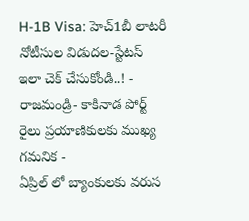H-1B Visa: హెచ్1బీ లాటరీ నోటీసుల విడుదల-స్టేటస్ ఇలా చెక్ చేసుకోండి..! -
రాజమండ్రి- కాకినాడ పోర్ట్ రైలు ప్రయాణికులకు ముఖ్య గమనిక -
ఏప్రిల్ లో బ్యాంకులకు వరుస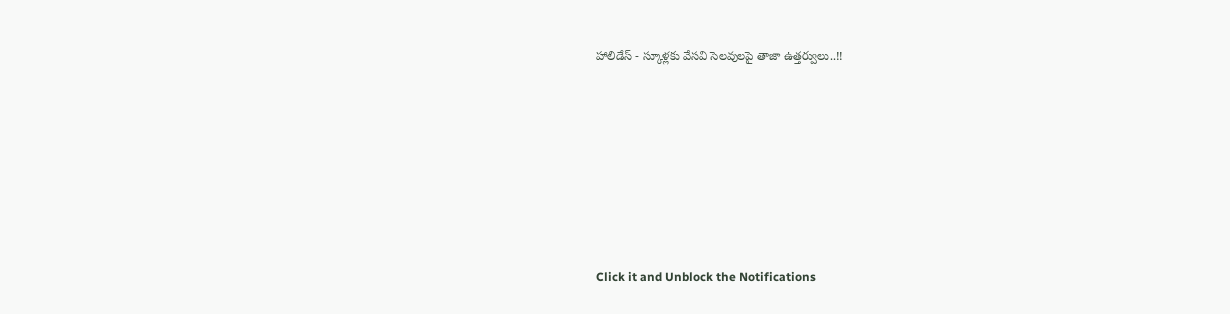హాలిడేస్ - స్కూళ్లకు వేసవి సెలవులపై తాజా ఉత్తర్వులు..!!












Click it and Unblock the Notifications